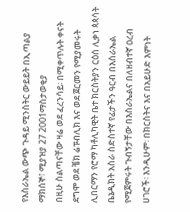የእስራኤል ውጭ ጉዳይ ሚንስትር ውይይት በኢጣልያ
ማክሰኞ፣ ሚያዝያ 27 2001ማስታወቂያ
በዚሁ ስልጣናቸው ዛሬ ወደ ፈረንሳይ፡ በሚቀጥሉት ቀናት ደግሞ ወደ ቼክ ሬፑብሊክ እና ወደ ጀርመን የሚያመሩት ሊበርማን የሮማ ካቶሊካዊት ቤተ ክርስትያን ርዕሰ ሊቃነ ጳጳሳት ቤኔዲክት አስራ ስድስተኛ የፊታችን ዓርብ በእስራኤል የሚጀምሩት ጉብኝታቸው በእስራኤልና በለዘብተኛ ዐረብ ሀገሮች፡ እንዲሁም፡ በክርስትና እና በአይሁድ እምነት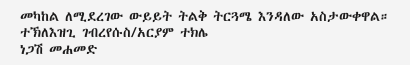መካከል ለሚደረገው ውይይት ትልቅ ትርጓሜ እንዳለው አስታውቀዋል።
ተኽለእዝጊ ገብረየሱስ/አርያም ተክሌ
ነጋሽ መሐመድ